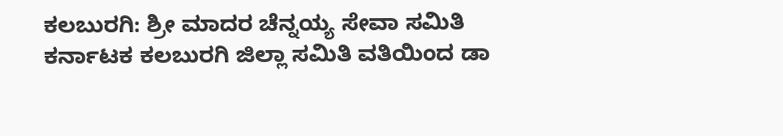ಕಲಬುರಗಿ: ಶ್ರೀ ಮಾದರ ಚೆನ್ನಯ್ಯ ಸೇವಾ ಸಮಿತಿ ಕರ್ನಾಟಕ ಕಲಬುರಗಿ ಜಿಲ್ಲಾ ಸಮಿತಿ ವತಿಯಿಂದ ಡಾ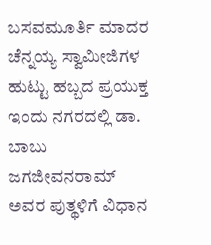ಬಸವಮೂರ್ತಿ ಮಾದರ ಚೆನ್ನಯ್ಯ ಸ್ವಾಮೀಜಿಗಳ ಹುಟ್ಟು ಹಬ್ಬದ ಪ್ರಯುಕ್ತ ಇಂದು ನಗರದಲ್ಲಿ ಡಾ. ಬಾಬು ಜಗಜೀವನರಾಮ್ ಅವರ ಪುತ್ಥಳಿಗೆ ವಿಧಾನ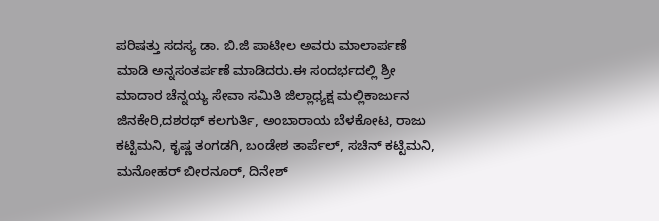ಪರಿಷತ್ತು ಸದಸ್ಯ ಡಾ. ಬಿ.ಜಿ ಪಾಟೀಲ ಅವರು ಮಾಲಾರ್ಪಣೆ ಮಾಡಿ ಅನ್ನಸಂತರ್ಪಣೆ ಮಾಡಿದರು.ಈ ಸಂದರ್ಭದಲ್ಲಿ ಶ್ರೀ ಮಾದಾರ ಚೆನ್ನಯ್ಯ ಸೇವಾ ಸಮಿತಿ ಜಿಲ್ಲಾಧ್ಯಕ್ಷ ಮಲ್ಲಿಕಾರ್ಜುನ ಜಿನಕೇರಿ,ದಶರಥ್ ಕಲಗುರ್ತಿ, ಅಂಬಾರಾಯ ಬೆಳಕೋಟ, ರಾಜು ಕಟ್ಟಿಮನಿ, ಕೃಷ್ಣ ತಂಗಡಗಿ, ಬಂಡೇಶ ತಾರ್ಪೆಲ್, ಸಚಿನ್ ಕಟ್ಟಿಮನಿ, ಮನೋಹರ್ ಬೀರನೂರ್, ದಿನೇಶ್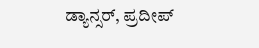ಡ್ಯಾನ್ಸರ್, ಪ್ರದೀಪ್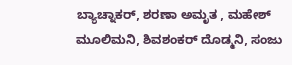ಬ್ಯಾಚ್ನಾಕರ್, ಶರಣಾ ಅಮೃತ , ಮಹೇಶ್ ಮೂಲಿಮನಿ, ಶಿವಶಂಕರ್ ದೊಡ್ಮನಿ, ಸಂಜು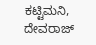ಕಟ್ಟಿಮನಿ, ದೇವರಾಜ್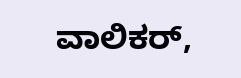ವಾಲಿಕರ್,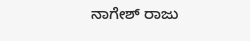ನಾಗೇಶ್ ರಾಜು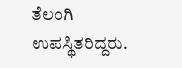ತೆಲಂಗಿ ಉಪಸ್ಥಿತರಿದ್ದರು.